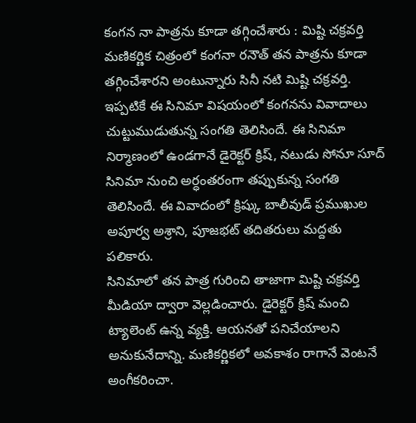కంగన నా పాత్రను కూడా తగ్గించేశారు : మిష్టి చక్రవర్తి
మణికర్ణిక చిత్రంలో కంగనా రనౌత్ తన పాత్రను కూడా తగ్గించేశారని అంటున్నారు సినీ నటి మిష్టి చక్రవర్తి. ఇప్పటికే ఈ సినిమా విషయంలో కంగనను వివాదాలు చుట్టుముడుతున్న సంగతి తెలిసిందే. ఈ సినిమా నిర్మాణంలో ఉండగానే డైరెక్టర్ క్రిష్, నటుడు సోనూ సూద్ సినిమా నుంచి అర్ధంతరంగా తప్పుకున్న సంగతి తెలిసిందే. ఈ వివాదంలో క్రిష్కు బాలీవుడ్ ప్రముఖుల అపూర్వ అశ్రాని, పూజభట్ తదితరులు మద్దతు పలికారు.
సినిమాలో తన పాత్ర గురించి తాజాగా మిష్టి చక్రవర్తి మీడియా ద్వారా వెల్లడించారు. డైరెక్టర్ క్రిష్ మంచి ట్యాలెంట్ ఉన్న వ్యక్తి. ఆయనతో పనిచేయాలని అనుకునేదాన్ని. మణికర్ణికలో అవకాశం రాగానే వెంటనే అంగీకరించా.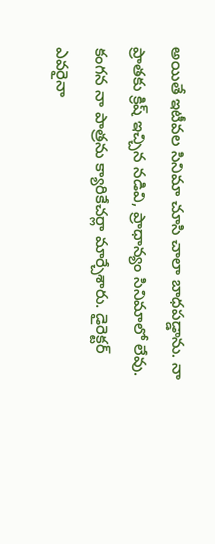అయితే ఇటీవల సినిమా చూసి చాలా బాధపడ్డాను. నా ప్రాతకు క్రిష్ ఇచ్చిన నడివి, ప్రాధాన్యం సినిమాలో లేవు. కంగన నా పాత్రను క్యారికేచర్లా మార్చేశారు. డైరెక్టర్ ఎవరైనా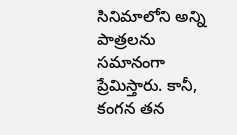సినిమాలోని అన్ని పాత్రలను సమానంగా ప్రేమిస్తారు. కానీ, కంగన తన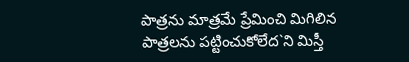పాత్రను మాత్రమే ప్రేమించి మిగిలిన పాత్రలను పట్టించుకోలేద`ని మిస్తీ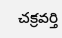చక్రవర్తి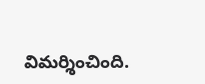విమర్శించింది.